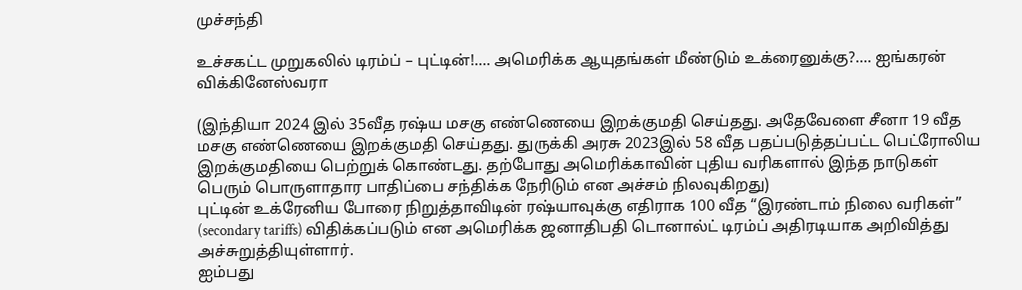முச்சந்தி

உச்சகட்ட முறுகலில் டிரம்ப் – புட்டின்!…. அமெரிக்க ஆயுதங்கள் மீண்டும் உக்ரைனுக்கு?…. ஐங்கரன் விக்கினேஸ்வரா

(இந்தியா 2024 இல் 35வீத ரஷ்ய மசகு எண்ணெயை இறக்குமதி செய்தது. அதேவேளை சீனா 19 வீத மசகு எண்ணெயை இறக்குமதி செய்தது. துருக்கி அரசு 2023இல் 58 வீத பதப்படுத்தப்பட்ட பெட்ரோலிய இறக்குமதியை பெற்றுக் கொண்டது. தற்போது அமெரிக்காவின் புதிய வரிகளால் இந்த நாடுகள் பெரும் பொருளாதார பாதிப்பை சந்திக்க நேரிடும் என அச்சம் நிலவுகிறது)
புட்டின் உக்ரேனிய போரை நிறுத்தாவிடின் ரஷ்யாவுக்கு எதிராக 100 வீத “இரண்டாம் நிலை வரிகள்” (secondary tariffs) விதிக்கப்படும் என அமெரிக்க ஜனாதிபதி டொனால்ட் டிரம்ப் அதிரடியாக அறிவித்து அச்சுறுத்தியுள்ளார்.
ஐம்பது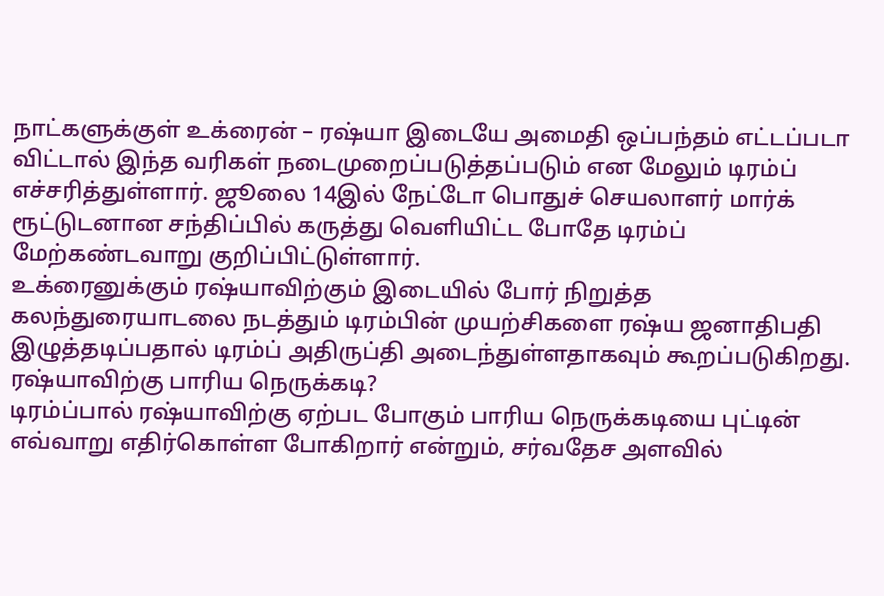நாட்களுக்குள் உக்ரைன் – ரஷ்யா இடையே அமைதி ஒப்பந்தம் எட்டப்படா விட்டால் இந்த வரிகள் நடைமுறைப்படுத்தப்படும் என மேலும் டிரம்ப் எச்சரித்துள்ளார். ஜூலை 14இல் நேட்டோ பொதுச் செயலாளர் மார்க் ரூட்டுடனான சந்திப்பில் கருத்து வெளியிட்ட போதே டிரம்ப் மேற்கண்டவாறு குறிப்பிட்டுள்ளார்.
உக்ரைனுக்கும் ரஷ்யாவிற்கும் இடையில் போர் நிறுத்த கலந்துரையாடலை நடத்தும் டிரம்பின் முயற்சிகளை ரஷ்ய ஜனாதிபதி இழுத்தடிப்பதால் டிரம்ப் அதிருப்தி அடைந்துள்ளதாகவும் கூறப்படுகிறது.
ரஷ்யாவிற்கு பாரிய நெருக்கடி?
டிரம்ப்பால் ரஷ்யாவிற்கு ஏற்பட போகும் பாரிய நெருக்கடியை புட்டின் எவ்வாறு எதிர்கொள்ள போகிறார் என்றும், சர்வதேச அளவில்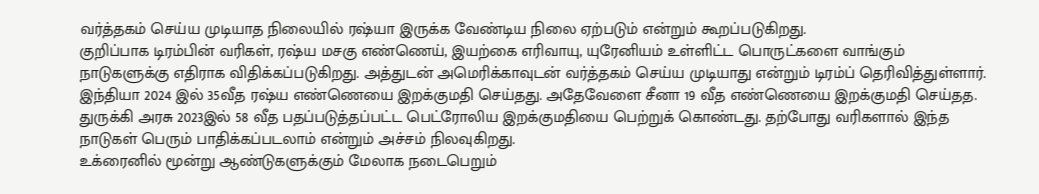வர்த்தகம் செய்ய முடியாத நிலையில் ரஷ்யா இருக்க வேண்டிய நிலை ஏற்படும் என்றும் கூறப்படுகிறது.
குறிப்பாக டிரம்பின் வரிகள், ரஷ்ய மசகு எண்ணெய், இயற்கை எரிவாயு, யுரேனியம் உள்ளிட்ட பொருட்களை வாங்கும் நாடுகளுக்கு எதிராக விதிக்கப்படுகிறது. அத்துடன் அமெரிக்காவுடன் வர்த்தகம் செய்ய முடியாது என்றும் டிரம்ப் தெரிவித்துள்ளார்.
இந்தியா 2024 இல் 35வீத ரஷ்ய எண்ணெயை இறக்குமதி செய்தது. அதேவேளை சீனா 19 வீத எண்ணெயை இறக்குமதி செய்தத. துருக்கி அரசு 2023இல் 58 வீத பதப்படுத்தப்பட்ட பெட்ரோலிய இறக்குமதியை பெற்றுக் கொண்டது. தற்போது வரிகளால் இந்த நாடுகள் பெரும் பாதிக்கப்படலாம் என்றும் அச்சம் நிலவுகிறது.
உக்ரைனில் மூன்று ஆண்டுகளுக்கும் மேலாக நடைபெறும்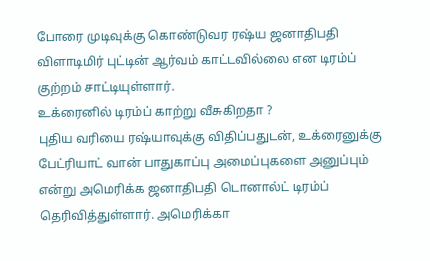போரை முடிவுக்கு கொண்டுவர ரஷ்ய ஜனாதிபதி விளாடிமிர் புட்டின் ஆர்வம் காட்டவில்லை என டிரம்ப் குற்றம் சாட்டியுள்ளார்.
உக்ரைனில் டிரம்ப் காற்று வீசுகிறதா ?
புதிய வரியை ரஷ்யாவுக்கு விதிப்பதுடன், உக்ரைனுக்கு பேட்ரியாட் வான் பாதுகாப்பு அமைப்புகளை அனுப்பும் என்று அமெரிக்க ஜனாதிபதி டொனால்ட் டிரம்ப் தெரிவித்துள்ளார். அமெரிக்கா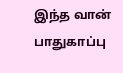இந்த வான் பாதுகாப்பு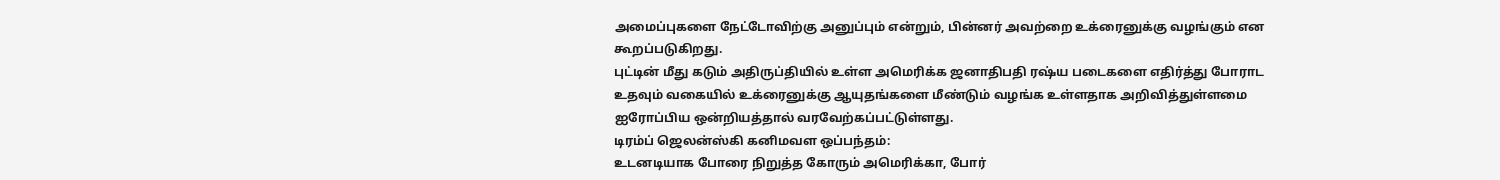அமைப்புகளை நேட்டோவிற்கு அனுப்பும் என்றும், பின்னர் அவற்றை உக்ரைனுக்கு வழங்கும் என கூறப்படுகிறது.
புட்டின் மீது கடும் அதிருப்தியில் உள்ள அமெரிக்க ஜனாதிபதி ரஷ்ய படைகளை எதிர்த்து போராட உதவும் வகையில் உக்ரைனுக்கு ஆயுதங்களை மீண்டும் வழங்க உள்ளதாக அறிவித்துள்ளமை ஐரோப்பிய ஒன்றியத்தால் வரவேற்கப்பட்டுள்ளது.
டிரம்ப் ஜெலன்ஸ்கி கனிமவள ஒப்பந்தம்:
உடனடியாக போரை நிறுத்த கோரும் அமெரிக்கா, போர்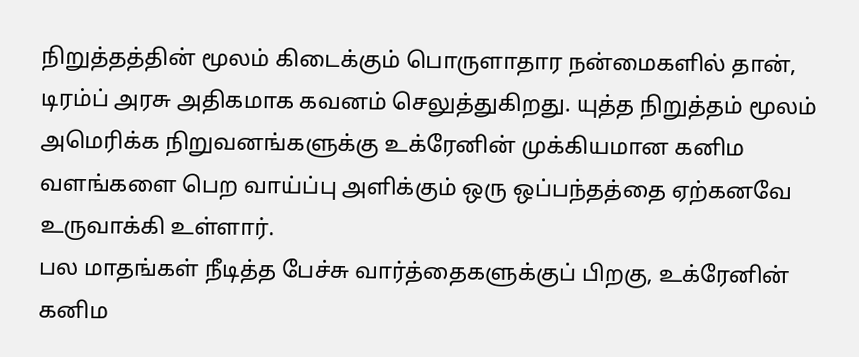நிறுத்தத்தின் மூலம் கிடைக்கும் பொருளாதார நன்மைகளில் தான், டிரம்ப் அரசு அதிகமாக கவனம் செலுத்துகிறது. யுத்த நிறுத்தம் மூலம் அமெரிக்க நிறுவனங்களுக்கு உக்ரேனின் முக்கியமான கனிம வளங்களை பெற வாய்ப்பு அளிக்கும் ஒரு ஒப்பந்தத்தை ஏற்கனவே உருவாக்கி உள்ளார்.
பல மாதங்கள் நீடித்த பேச்சு வார்த்தைகளுக்குப் பிறகு, உக்ரேனின் கனிம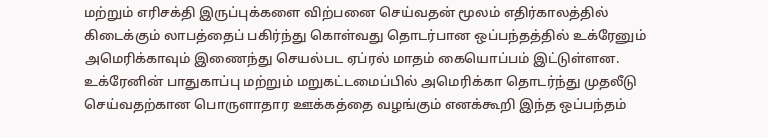மற்றும் எரிசக்தி இருப்புக்களை விற்பனை செய்வதன் மூலம் எதிர்காலத்தில் கிடைக்கும் லாபத்தைப் பகிர்ந்து கொள்வது தொடர்பான ஒப்பந்தத்தில் உக்ரேனும் அமெரிக்காவும் இணைந்து செயல்பட ஏப்ரல் மாதம் கையொப்பம் இட்டுள்ளன.
உக்ரேனின் பாதுகாப்பு மற்றும் மறுகட்டமைப்பில் அமெரிக்கா தொடர்ந்து முதலீடு செய்வதற்கான பொருளாதார ஊக்கத்தை வழங்கும் எனக்கூறி இந்த ஒப்பந்தம்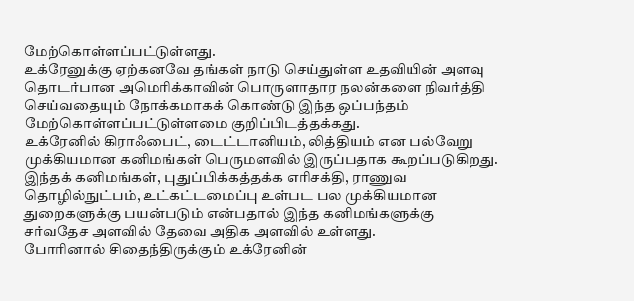மேற்கொள்ளப்பட்டுள்ளது.
உக்ரேனுக்கு ஏற்கனவே தங்கள் நாடு செய்துள்ள உதவியின் அளவு தொடர்பான அமெரிக்காவின் பொருளாதார நலன்களை நிவர்த்தி செய்வதையும் நோக்கமாகக் கொண்டு இந்த ஒப்பந்தம் மேற்கொள்ளப்பட்டுள்ளமை குறிப்பிடத்தக்கது.
உக்ரேனில் கிராஃபைட், டைட்டானியம், லித்தியம் என பல்வேறு முக்கியமான கனிமங்கள் பெருமளவில் இருப்பதாக கூறப்படுகிறது. இந்தக் கனிமங்கள், புதுப்பிக்கத்தக்க எரிசக்தி, ராணுவ தொழில்நுட்பம், உட்கட்டமைப்பு உள்பட பல முக்கியமான துறைகளுக்கு பயன்படும் என்பதால் இந்த கனிமங்களுக்கு சர்வதேச அளவில் தேவை அதிக அளவில் உள்ளது.
போரினால் சிதைந்திருக்கும் உக்ரேனின்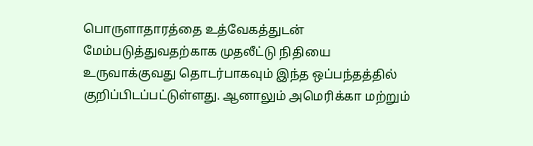பொருளாதாரத்தை உத்வேகத்துடன் மேம்படுத்துவதற்காக முதலீட்டு நிதியை உருவாக்குவது தொடர்பாகவும் இந்த ஒப்பந்தத்தில் குறிப்பிடப்பட்டுள்ளது. ஆனாலும் அமெரிக்கா மற்றும்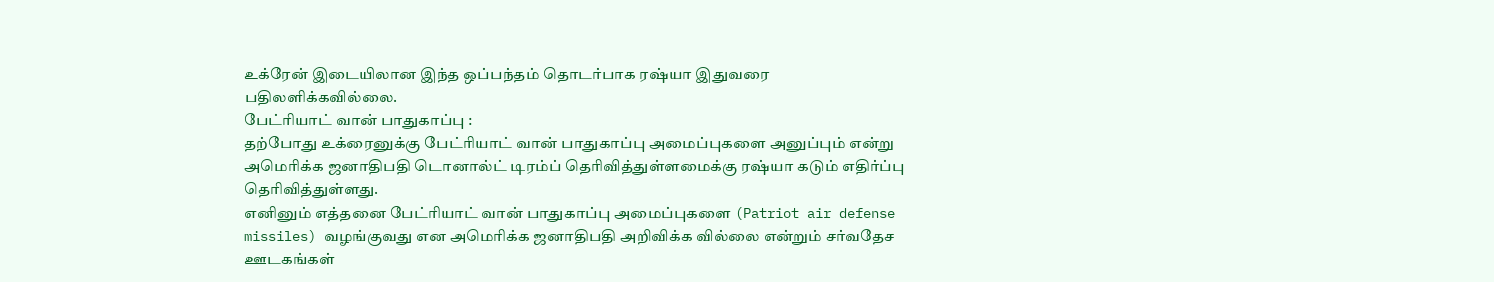உக்ரேன் இடையிலான இந்த ஒப்பந்தம் தொடர்பாக ரஷ்யா இதுவரை பதிலளிக்கவில்லை.
பேட்ரியாட் வான் பாதுகாப்பு :
தற்போது உக்ரைனுக்கு பேட்ரியாட் வான் பாதுகாப்பு அமைப்புகளை அனுப்பும் என்று அமெரிக்க ஜனாதிபதி டொனால்ட் டிரம்ப் தெரிவித்துள்ளமைக்கு ரஷ்யா கடும் எதிர்ப்பு தெரிவித்துள்ளது.
எனினும் எத்தனை பேட்ரியாட் வான் பாதுகாப்பு அமைப்புகளை (Patriot air defense missiles) வழங்குவது என அமெரிக்க ஜனாதிபதி அறிவிக்க வில்லை என்றும் சர்வதேச ஊடகங்கள்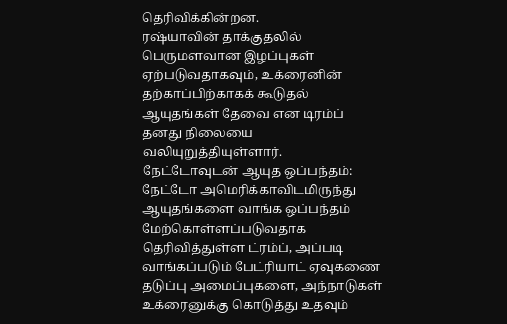தெரிவிக்கின்றன.
ரஷ்யாவின் தாக்குதலில் பெருமளவான இழப்புகள் ஏற்படுவதாகவும், உக்ரைனின் தற்காப்பிற்காகக் கூடுதல் ஆயுதங்கள் தேவை என டிரம்ப் தனது நிலையை வலியுறுத்தியுள்ளார்.
நேட்டோவுடன் ஆயுத ஒப்பந்தம்:
நேட்டோ அமெரிக்காவிடமிருந்து ஆயுதங்களை வாங்க ஒப்பந்தம் மேற்கொள்ளப்படுவதாக தெரிவித்துள்ள ட்ரம்ப், அப்படி வாங்கப்படும் பேட்ரியாட் ஏவுகணை தடுப்பு அமைப்புகளை, அந்நாடுகள் உக்ரைனுக்கு கொடுத்து உதவும்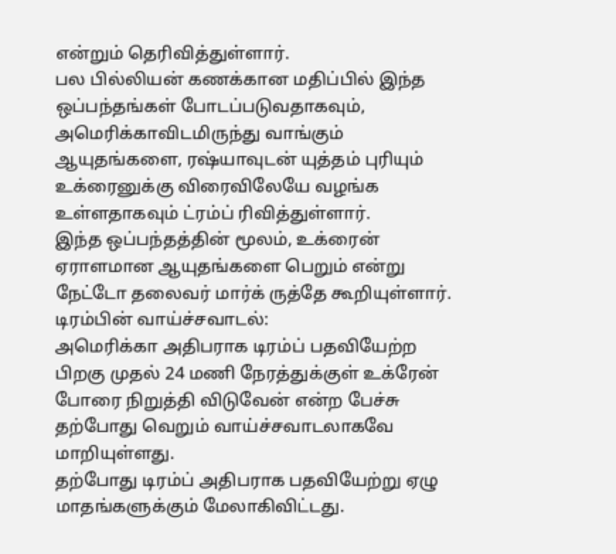என்றும் தெரிவித்துள்ளார்.
பல பில்லியன் கணக்கான மதிப்பில் இந்த ஒப்பந்தங்கள் போடப்படுவதாகவும், அமெரிக்காவிடமிருந்து வாங்கும் ஆயுதங்களை, ரஷ்யாவுடன் யுத்தம் புரியும் உக்ரைனுக்கு விரைவிலேயே வழங்க உள்ளதாகவும் ட்ரம்ப் ரிவித்துள்ளார்.
இந்த ஒப்பந்தத்தின் மூலம், உக்ரைன் ஏராளமான ஆயுதங்களை பெறும் என்று நேட்டோ தலைவர் மார்க் ருத்தே கூறியுள்ளார்.
டிரம்பின் வாய்ச்சவாடல்:
அமெரிக்கா அதிபராக டிரம்ப் பதவியேற்ற பிறகு முதல் 24 மணி நேரத்துக்குள் உக்ரேன் போரை நிறுத்தி விடுவேன் என்ற பேச்சு தற்போது வெறும் வாய்ச்சவாடலாகவே மாறியுள்ளது.
தற்போது டிரம்ப் அதிபராக பதவியேற்று ஏழு மாதங்களுக்கும் மேலாகிவிட்டது.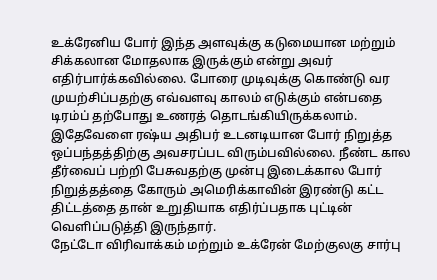உக்ரேனிய போர் இந்த அளவுக்கு கடுமையான மற்றும் சிக்கலான மோதலாக இருக்கும் என்று அவர் எதிர்பார்க்கவில்லை. போரை முடிவுக்கு கொண்டு வர முயற்சிப்பதற்கு எவ்வளவு காலம் எடுக்கும் என்பதை டிரம்ப் தற்போது உணரத் தொடங்கியிருக்கலாம்.
இதேவேளை ரஷ்ய அதிபர் உடனடியான போர் நிறுத்த ஒப்பந்தத்திற்கு அவசரப்பட விரும்பவில்லை. நீண்ட கால தீர்வைப் பற்றி பேசுவதற்கு முன்பு இடைக்கால போர் நிறுத்தத்தை கோரும் அமெரிக்காவின் இரண்டு கட்ட திட்டத்தை தான் உறுதியாக எதிர்ப்பதாக புட்டின் வெளிப்படுத்தி இருந்தார்.
நேட்டோ விரிவாக்கம் மற்றும் உக்ரேன் மேற்குலகு சார்பு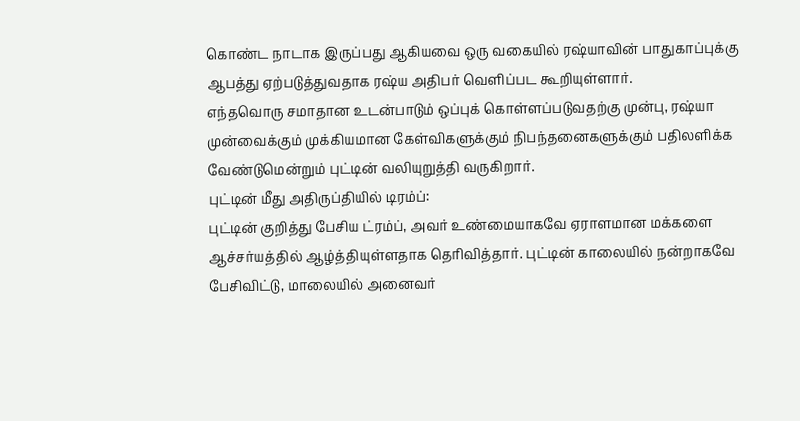கொண்ட நாடாக இருப்பது ஆகியவை ஒரு வகையில் ரஷ்யாவின் பாதுகாப்புக்கு ஆபத்து ஏற்படுத்துவதாக ரஷ்ய அதிபர் வெளிப்பட கூறியுள்ளார்.
எந்தவொரு சமாதான உடன்பாடும் ஒப்புக் கொள்ளப்படுவதற்கு முன்பு, ரஷ்யா முன்வைக்கும் முக்கியமான கேள்விகளுக்கும் நிபந்தனைகளுக்கும் பதிலளிக்க வேண்டுமென்றும் புட்டின் வலியுறுத்தி வருகிறார்.
புட்டின் மீது அதிருப்தியில் டிரம்ப்:
புட்டின் குறித்து பேசிய ட்ரம்ப், அவர் உண்மையாகவே ஏராளமான மக்களை ஆச்சர்யத்தில் ஆழ்த்தியுள்ளதாக தெரிவித்தார். புட்டின் காலையில் நன்றாகவே பேசிவிட்டு, மாலையில் அனைவர்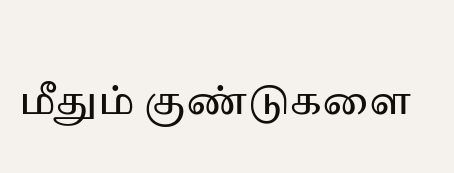மீதும் குண்டுகளை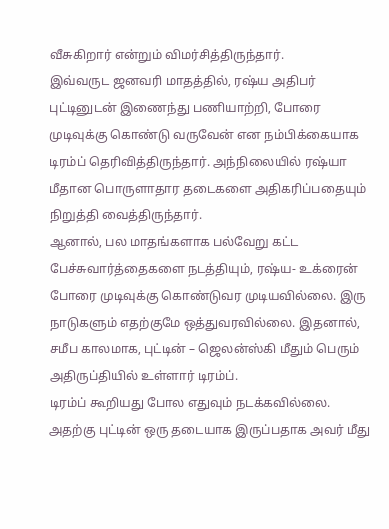வீசுகிறார் என்றும் விமர்சித்திருந்தார்.
இவ்வருட ஜனவரி மாதத்தில், ரஷ்ய அதிபர் புட்டினுடன் இணைந்து பணியாற்றி, போரை முடிவுக்கு கொண்டு வருவேன் என நம்பிக்கையாக டிரம்ப் தெரிவித்திருந்தார். அந்நிலையில் ரஷ்யா மீதான பொருளாதார தடைகளை அதிகரிப்பதையும் நிறுத்தி வைத்திருந்தார்.
ஆனால், பல மாதங்களாக பல்வேறு கட்ட பேச்சுவார்த்தைகளை நடத்தியும், ரஷ்ய- உக்ரைன் போரை முடிவுக்கு கொண்டுவர முடியவில்லை. இரு நாடுகளும் எதற்குமே ஒத்துவரவில்லை. இதனால், சமீப காலமாக, புட்டின் – ஜெலன்ஸ்கி மீதும் பெரும் அதிருப்தியில் உள்ளார் டிரம்ப்.
டிரம்ப் கூறியது போல எதுவும் நடக்கவில்லை. அதற்கு புட்டின் ஒரு தடையாக இருப்பதாக அவர் மீது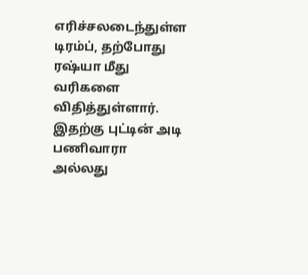எரிச்சலடைந்துள்ள டிரம்ப், தற்போது ரஷ்யா மீது வரிகளை விதித்துள்ளார்.
இதற்கு புட்டின் அடி பணிவாரா அல்லது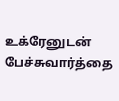உக்ரேனுடன் பேச்சுவார்த்தை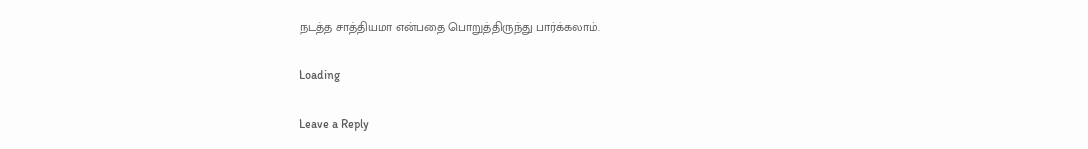நடத்த சாத்தியமா என்பதை பொறுத்திருந்து பார்க்கலாம்.

Loading

Leave a Reply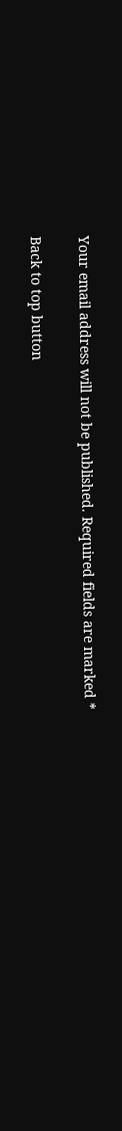Your email address will not be published. Required fields are marked *

Back to top button